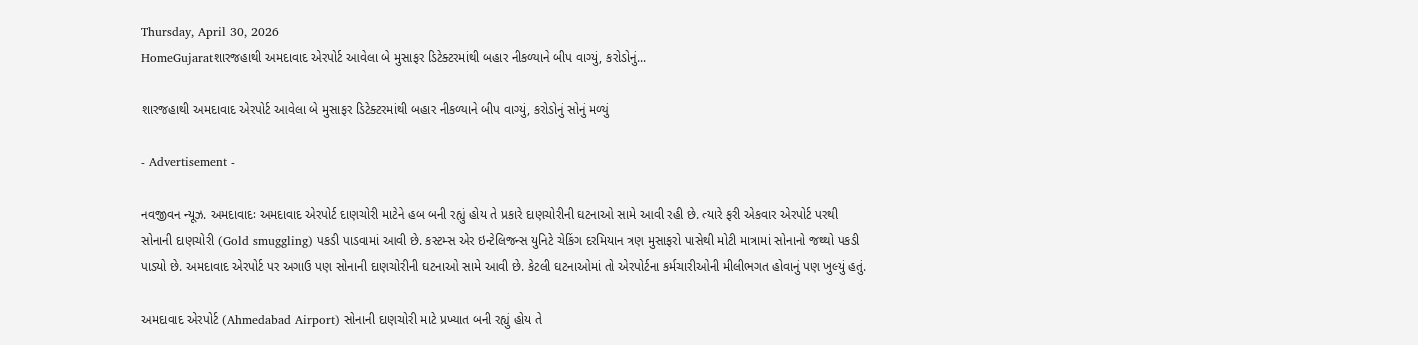Thursday, April 30, 2026
HomeGujaratશારજહાથી અમદાવાદ એરપોર્ટ આવેલા બે મુસાફર ડિટેક્ટરમાંથી બહાર નીકળ્યાને બીપ વાગ્યું, કરોડોનું...

શારજહાથી અમદાવાદ એરપોર્ટ આવેલા બે મુસાફર ડિટેક્ટરમાંથી બહાર નીકળ્યાને બીપ વાગ્યું, કરોડોનું સોનું મળ્યું

- Advertisement -

નવજીવન ન્યૂઝ. અમદાવાદઃ અમદાવાદ એરપોર્ટ દાણચોરી માટેને હબ બની રહ્યું હોય તે પ્રકારે દાણચોરીની ઘટનાઓ સામે આવી રહી છે. ત્યારે ફરી એકવાર એરપોર્ટ પરથી સોનાની દાણચોરી (Gold smuggling) પકડી પાડવામાં આવી છે. કસ્ટમ્સ એર ઇન્ટેલિજન્સ યુનિટે ચેકિંગ દરમિયાન ત્રણ મુસાફરો પાસેથી મોટી માત્રામાં સોનાનો જથ્થો પકડી પાડ્યો છે. અમદાવાદ એરપોર્ટ પર અગાઉ પણ સોનાની દાણચોરીની ઘટનાઓ સામે આવી છે. કેટલી ઘટનાઓમાં તો એરપોર્ટના કર્મચારીઓની મીલીભગત હોવાનું પણ ખુલ્યું હતું.

અમદાવાદ એરપોર્ટ (Ahmedabad Airport) સોનાની દાણચોરી માટે પ્રખ્યાત બની રહ્યું હોય તે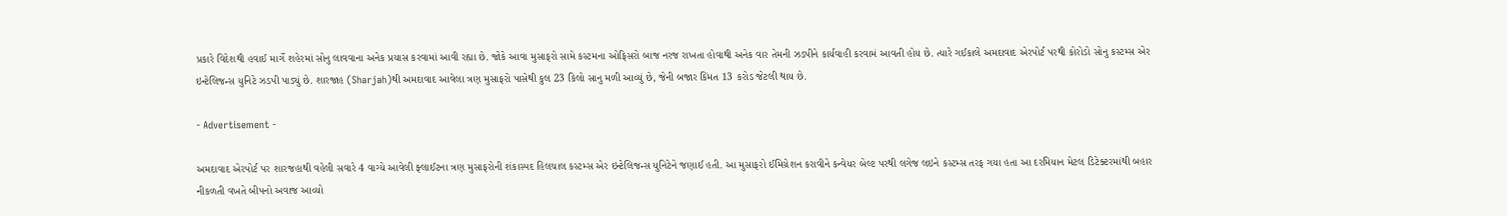પ્રકારે વિદેશથી હવાઈ માર્ગે શહેરમાં સોનુ લાવવાના અનેક પ્રયાસ કરવામાં આવી રહ્યા છે. જોકે આવા મુસાફરો સામે કસ્ટમના ઓફિસરો બાજ નરજ રાખતા હોવાથી અનેક વાર તેમની ઝડપીને કાર્યવાહી કરવામં આવતી હોય છે. ત્યારે ગઈકાલે અમદાવાદ એરપોર્ટ પરથી કોરોડો સોનુ કસ્ટમ્સ એર ઇન્ટેલિજન્સ યુનિટે ઝડપી પાડ્યું છે. શારજાહ (Sharjah)થી અમદાવાદ આવેલા ત્રણ મુસાફરો પાસેથી કુલ 23 કિલો સાનુ મળી આવ્યું છે, જેની બજાર કિંમત 13 કરોડ જેટલી થાય છે.

- Advertisement -

અમદાવાદ એરપોર્ટ પર શારજહાથી વહેલી સવારે 4 વાગ્યે આવેલી ફ્લાઈટના ત્રણ મુસાફરોની શંકાસ્પદ હિલચાલ કસ્ટમ્સ એર ઇન્ટેલિજન્સ યુનિટેને જણાઈ હતી. આ મુસાફરો ઈમિગ્રેશન કરાવીને કન્વેયર બેલ્ટ પરથી લગેજ લઇને કસ્ટમ્સ તરફ ગયા હતા આ દરમિયાન મેટલ ડિટેક્ટરમાંથી બહાર નીકળતી વખતે બીપનો અવાજ આવ્યો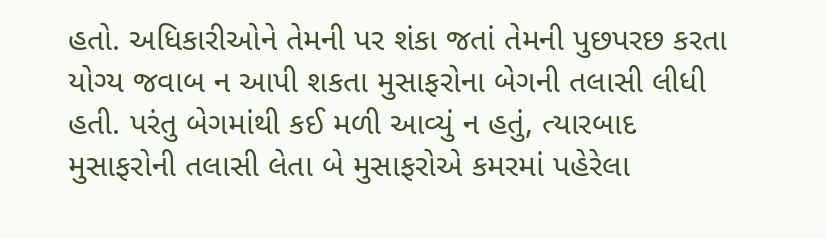હતો. અધિકારીઓને તેમની પર શંકા જતાં તેમની પુછપરછ કરતા યોગ્ય જવાબ ન આપી શકતા મુસાફરોના બેગની તલાસી લીધી હતી. પરંતુ બેગમાંથી કઈ મળી આવ્યું ન હતું, ત્યારબાદ મુસાફરોની તલાસી લેતા બે મુસાફરોએ કમરમાં પહેરેલા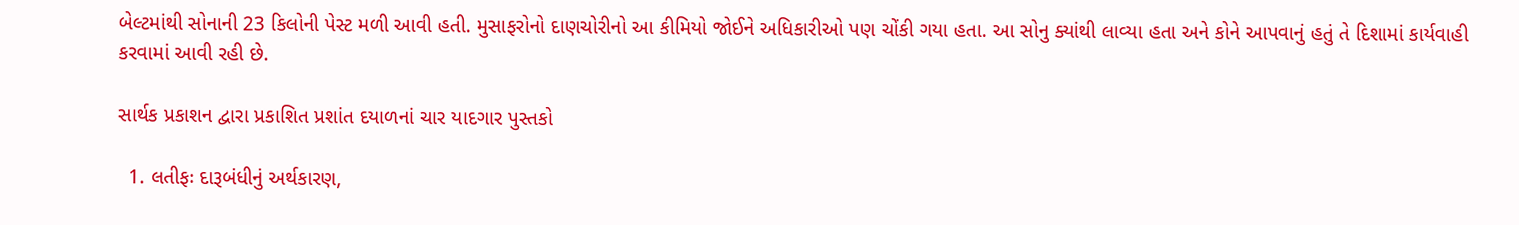બેલ્ટમાંથી સોનાની 23 કિલોની પેસ્ટ મળી આવી હતી. મુસાફરોનો દાણચોરીનો આ કીમિયો જોઈને અધિકારીઓ પણ ચોંકી ગયા હતા. આ સોનુ ક્યાંથી લાવ્યા હતા અને કોને આપવાનું હતું તે દિશામાં કાર્યવાહી કરવામાં આવી રહી છે.

સાર્થક પ્રકાશન દ્વારા પ્રકાશિત પ્રશાંત દયાળનાં ચાર યાદગાર પુસ્તકો

  1. લતીફઃ દારૂબંધીનું અર્થકારણ,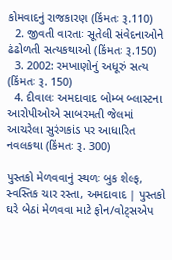કોમવાદનું રાજકારણ (કિંમતઃ રૂ.110)
  2. જીવતી વારતાઃ સૂતેલી સંવેદનાઓને ઢંઢોળતી સત્યકથાઓ (કિંમતઃ રૂ.150)
  3. 2002: રમખાણોનું અધૂરું સત્ય (કિંમતઃ રૂ. 150)
  4. દીવાલઃ અમદાવાદ બોમ્બ બ્લાસ્ટના આરોપીઓએ સાબરમતી જેલમાં આચરેલા સુરંગકાંડ પર આધારિત નવલકથા (કિંમતઃ રૂ. 300)

પુસ્તકો મેળવવાનું સ્થળઃ બુક શેલ્ફ, સ્વસ્તિક ચાર રસ્તા, અમદાવાદ | પુસ્તકો ઘરે બેઠાં મેળવવા માટે ફોન/વોટ્સએપ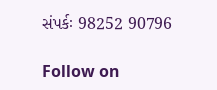સંપર્કઃ 98252 90796

Follow on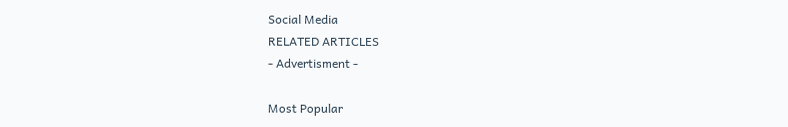Social Media
RELATED ARTICLES
- Advertisment -

Most Popular